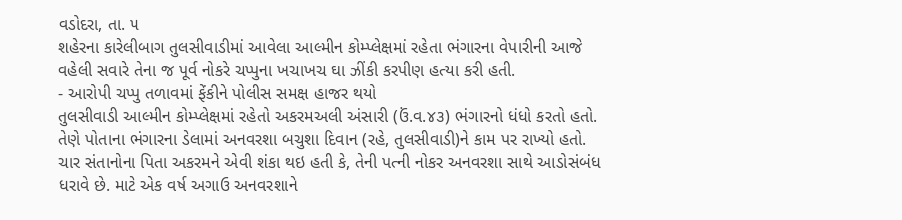વડોદરા, તા. ૫
શહેરના કારેલીબાગ તુલસીવાડીમાં આવેલા આલ્મીન કોમ્પ્લેક્ષમાં રહેતા ભંગારના વેપારીની આજે વહેલી સવારે તેના જ પૂર્વ નોકરે ચપ્પુના ખચાખચ ઘા ઝીંકી કરપીણ હત્યા કરી હતી.
- આરોપી ચપ્પુ તળાવમાં ફેંકીને પોલીસ સમક્ષ હાજર થયો
તુલસીવાડી આલ્મીન કોમ્પ્લેક્ષમાં રહેતો અકરમઅલી અંસારી (ઉં.વ.૪૩) ભંગારનો ધંધો કરતો હતો. તેણે પોતાના ભંગારના ડેલામાં અનવરશા બચુશા દિવાન (રહે, તુલસીવાડી)ને કામ પર રાખ્યો હતો. ચાર સંતાનોના પિતા અકરમને એવી શંકા થઇ હતી કે, તેની પત્ની નોકર અનવરશા સાથે આડોસંબંધ ધરાવે છે. માટે એક વર્ષ અગાઉ અનવરશાને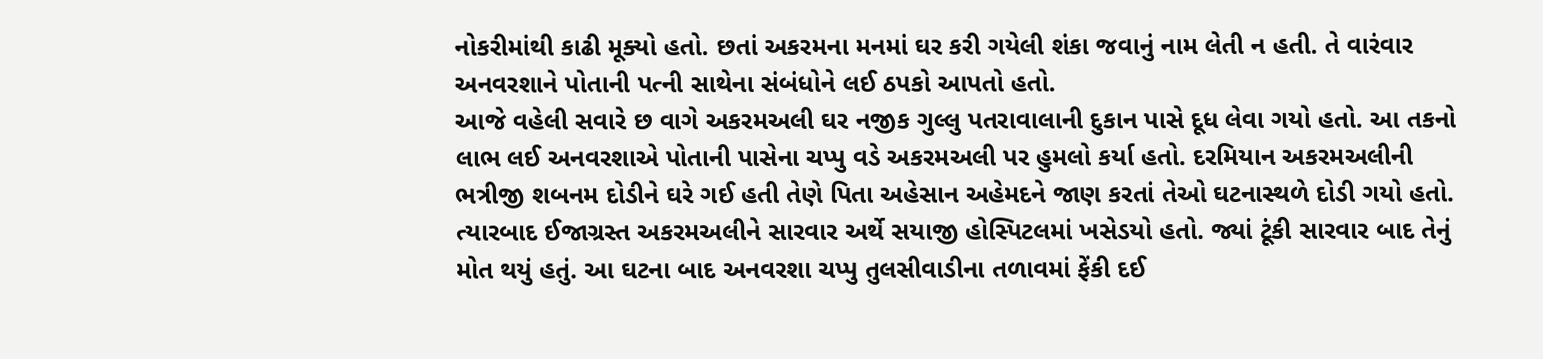નોકરીમાંથી કાઢી મૂક્યો હતો. છતાં અકરમના મનમાં ઘર કરી ગયેલી શંકા જવાનું નામ લેતી ન હતી. તે વારંવાર અનવરશાને પોતાની પત્ની સાથેના સંબંધોને લઈ ઠપકો આપતો હતો.
આજે વહેલી સવારે છ વાગે અકરમઅલી ઘર નજીક ગુલ્લુ પતરાવાલાની દુકાન પાસે દૂધ લેવા ગયો હતો. આ તકનો લાભ લઈ અનવરશાએ પોતાની પાસેના ચપ્પુ વડે અકરમઅલી પર હુમલો કર્યા હતો. દરમિયાન અકરમઅલીની ભત્રીજી શબનમ દોડીને ઘરે ગઈ હતી તેણે પિતા અહેસાન અહેમદને જાણ કરતાં તેઓ ઘટનાસ્થળે દોડી ગયો હતો. ત્યારબાદ ઈજાગ્રસ્ત અકરમઅલીને સારવાર અર્થે સયાજી હોસ્પિટલમાં ખસેડયો હતો. જ્યાં ટૂંકી સારવાર બાદ તેનું મોત થયું હતું. આ ઘટના બાદ અનવરશા ચપ્પુ તુલસીવાડીના તળાવમાં ફેંકી દઈ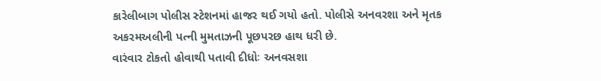કારેલીબાગ પોલીસ સ્ટેશનમાં હાજર થઈ ગયો હતો. પોલીસે અનવરશા અને મૃતક અકરમઅલીની પત્ની મુમતાઝની પૂછપરછ હાથ ધરી છે.
વારંવાર ટોકતો હોવાથી પતાવી દીધોઃ અનવસશા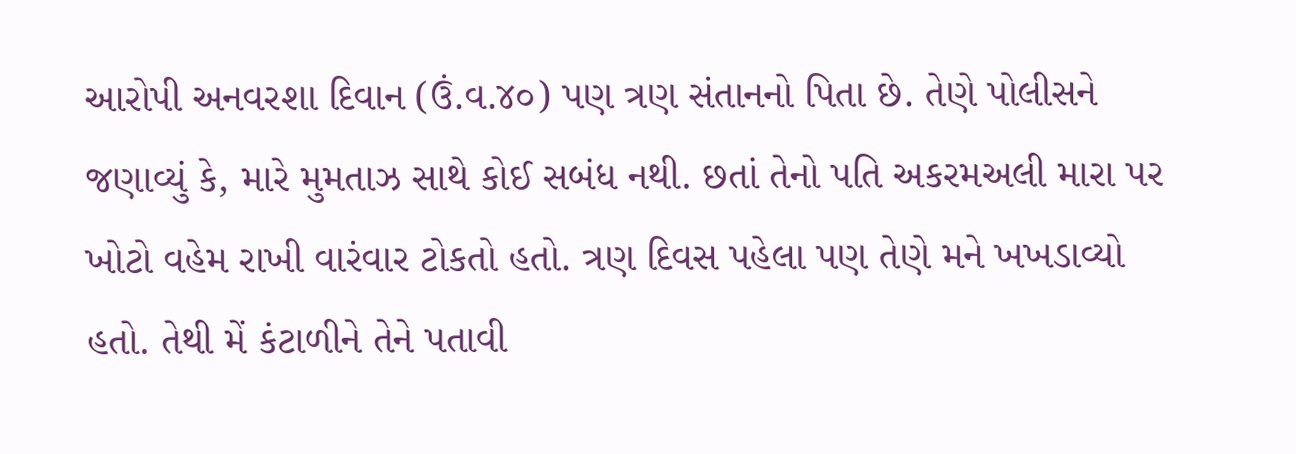આરોપી અનવરશા દિવાન (ઉં.વ.૪૦) પણ ત્રણ સંતાનનો પિતા છે. તેણે પોલીસને જણાવ્યું કે, મારે મુમતાઝ સાથે કોઈ સબંધ નથી. છતાં તેનો પતિ અકરમઅલી મારા પર ખોટો વહેમ રાખી વારંવાર ટોકતો હતો. ત્રણ દિવસ પહેલા પણ તેણે મને ખખડાવ્યો હતો. તેથી મેં કંટાળીને તેને પતાવી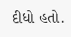દીધો હતો.